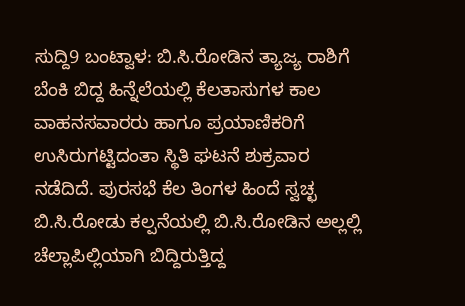ಸುದ್ದಿ9 ಬಂಟ್ವಾಳ: ಬಿ.ಸಿ.ರೋಡಿನ ತ್ಯಾಜ್ಯ ರಾಶಿಗೆ ಬೆಂಕಿ ಬಿದ್ದ ಹಿನ್ನೆಲೆಯಲ್ಲಿ ಕೆಲತಾಸುಗಳ ಕಾಲ ವಾಹನಸವಾರರು ಹಾಗೂ ಪ್ರಯಾಣಿಕರಿಗೆ ಉಸಿರುಗಟ್ಟಿದಂತಾ ಸ್ಥಿತಿ ಘಟನೆ ಶುಕ್ರವಾರ ನಡೆದಿದೆ. ಪುರಸಭೆ ಕೆಲ ತಿಂಗಳ ಹಿಂದೆ ಸ್ವಚ್ಛ ಬಿ.ಸಿ.ರೋಡು ಕಲ್ಪನೆಯಲ್ಲಿ ಬಿ.ಸಿ.ರೋಡಿನ ಅಲ್ಲಲ್ಲಿ ಚೆಲ್ಲಾಪಿಲ್ಲಿಯಾಗಿ ಬಿದ್ದಿರುತ್ತಿದ್ದ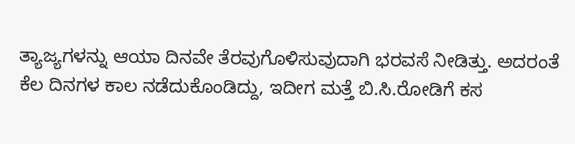ತ್ಯಾಜ್ಯಗಳನ್ನು ಆಯಾ ದಿನವೇ ತೆರವುಗೊಳಿಸುವುದಾಗಿ ಭರವಸೆ ನೀಡಿತ್ತು. ಅದರಂತೆ ಕೆಲ ದಿನಗಳ ಕಾಲ ನಡೆದುಕೊಂಡಿದ್ದು, ಇದೀಗ ಮತ್ತೆ ಬಿ.ಸಿ.ರೋಡಿಗೆ ಕಸ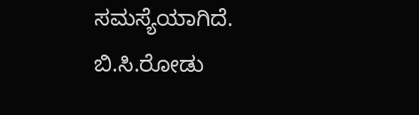ಸಮಸ್ಯೆಯಾಗಿದೆ.
ಬಿ.ಸಿ.ರೋಡು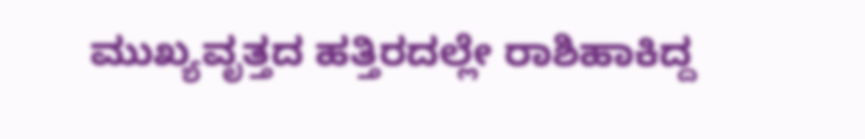ಮುಖ್ಯವೃತ್ತದ ಹತ್ತಿರದಲ್ಲೇ ರಾಶಿಹಾಕಿದ್ದ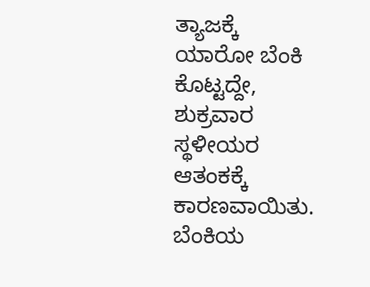ತ್ಯಾಜಕ್ಕೆ ಯಾರೋ ಬೆಂಕಿ ಕೊಟ್ಟದ್ದೇ, ಶುಕ್ರವಾರ ಸ್ಥಳೀಯರ ಆತಂಕಕ್ಕೆ ಕಾರಣವಾಯಿತು. ಬೆಂಕಿಯ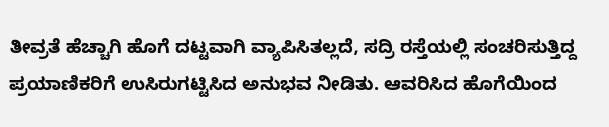ತೀವ್ರತೆ ಹೆಚ್ಚಾಗಿ ಹೊಗೆ ದಟ್ಟವಾಗಿ ವ್ಯಾಪಿಸಿತಲ್ಲದೆ, ಸದ್ರಿ ರಸ್ತೆಯಲ್ಲಿ ಸಂಚರಿಸುತ್ತಿದ್ದ ಪ್ರಯಾಣಿಕರಿಗೆ ಉಸಿರುಗಟ್ಟಿಸಿದ ಅನುಭವ ನೀಡಿತು. ಆವರಿಸಿದ ಹೊಗೆಯಿಂದ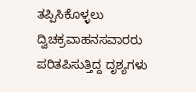ತಪ್ಪಿಸಿಕೊಳ್ಳಲು ದ್ವಿಚಕ್ರವಾಹನಸವಾರರು ಪರಿತಪಿಸುತ್ತಿದ್ದ ದೃಶ್ಯಗಳು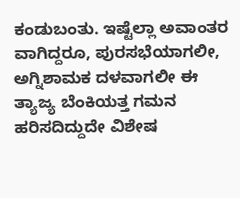ಕಂಡುಬಂತು. ಇಷ್ಟೆಲ್ಲಾ ಅವಾಂತರ ವಾಗಿದ್ದರೂ, ಪುರಸಭೆಯಾಗಲೀ, ಅಗ್ನಿಶಾಮಕ ದಳವಾಗಲೀ ಈ ತ್ಯಾಜ್ಯ ಬೆಂಕಿಯತ್ತ ಗಮನ ಹರಿಸದಿದ್ದುದೇ ವಿಶೇಷ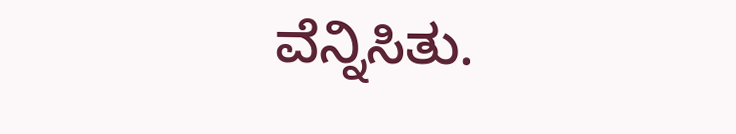ವೆನ್ನಿಸಿತು.